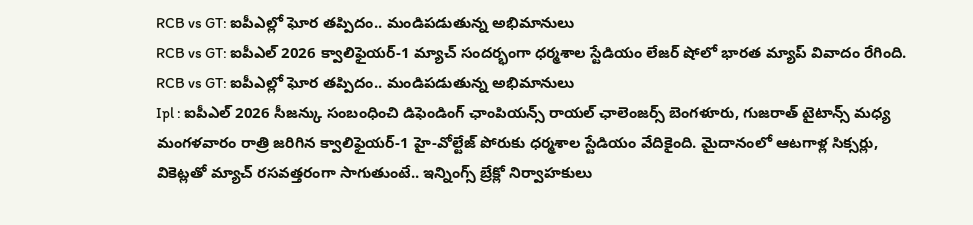RCB vs GT: ఐపీఎల్లో ఘోర తప్పిదం.. మండిపడుతున్న అభిమానులు
RCB vs GT: ఐపీఎల్ 2026 క్వాలిఫైయర్-1 మ్యాచ్ సందర్భంగా ధర్మశాల స్టేడియం లేజర్ షోలో భారత మ్యాప్ వివాదం రేగింది.
RCB vs GT: ఐపీఎల్లో ఘోర తప్పిదం.. మండిపడుతున్న అభిమానులు
Ipl : ఐపీఎల్ 2026 సీజన్కు సంబంధించి డిఫెండింగ్ ఛాంపియన్స్ రాయల్ ఛాలెంజర్స్ బెంగళూరు, గుజరాత్ టైటాన్స్ మధ్య మంగళవారం రాత్రి జరిగిన క్వాలిఫైయర్-1 హై-వోల్టేజ్ పోరుకు ధర్మశాల స్టేడియం వేదికైంది. మైదానంలో ఆటగాళ్ల సిక్సర్లు, వికెట్లతో మ్యాచ్ రసవత్తరంగా సాగుతుంటే.. ఇన్నింగ్స్ బ్రేక్లో నిర్వాహకులు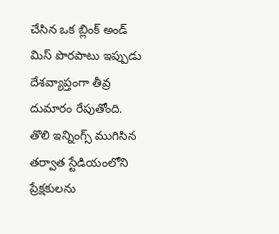చేసిన ఒక బ్లింక్ అండ్ మిస్ పొరపాటు ఇప్పుడు దేశవ్యాప్తంగా తీవ్ర దుమారం రేపుతోంది. తొలి ఇన్నింగ్స్ ముగిసిన తర్వాత స్టేడియంలోని ప్రేక్షకులను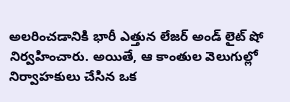అలరించడానికి భారీ ఎత్తున లేజర్ అండ్ లైట్ షో నిర్వహించారు. అయితే, ఆ కాంతుల వెలుగుల్లో నిర్వాహకులు చేసిన ఒక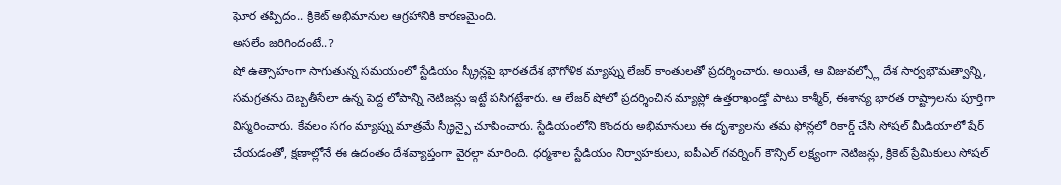ఘోర తప్పిదం.. క్రికెట్ అభిమానుల ఆగ్రహానికి కారణమైంది.
అసలేం జరిగిందంటే..?
షో ఉత్సాహంగా సాగుతున్న సమయంలో స్టేడియం స్క్రీన్లపై భారతదేశ భౌగోళిక మ్యాప్ను లేజర్ కాంతులతో ప్రదర్శించారు. అయితే, ఆ విజువల్స్లో దేశ సార్వభౌమత్వాన్ని, సమగ్రతను దెబ్బతీసేలా ఉన్న పెద్ద లోపాన్ని నెటిజన్లు ఇట్టే పసిగట్టేశారు. ఆ లేజర్ షోలో ప్రదర్శించిన మ్యాప్లో ఉత్తరాఖండ్తో పాటు కాశ్మీర్, ఈశాన్య భారత రాష్ట్రాలను పూర్తిగా విస్మరించారు. కేవలం సగం మ్యాప్ను మాత్రమే స్క్రీన్పై చూపించారు. స్టేడియంలోని కొందరు అభిమానులు ఈ దృశ్యాలను తమ ఫోన్లలో రికార్డ్ చేసి సోషల్ మీడియాలో షేర్ చేయడంతో, క్షణాల్లోనే ఈ ఉదంతం దేశవ్యాప్తంగా వైరల్గా మారింది. ధర్మశాల స్టేడియం నిర్వాహకులు, ఐపీఎల్ గవర్నింగ్ కౌన్సిల్ లక్ష్యంగా నెటిజన్లు, క్రికెట్ ప్రేమికులు సోషల్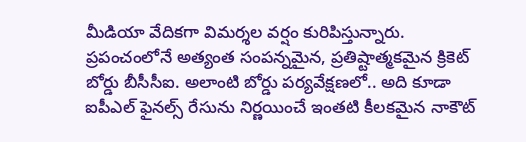మీడియా వేదికగా విమర్శల వర్షం కురిపిస్తున్నారు.
ప్రపంచంలోనే అత్యంత సంపన్నమైన, ప్రతిష్టాత్మకమైన క్రికెట్ బోర్డు బీసీసీఐ. అలాంటి బోర్డు పర్యవేక్షణలో.. అది కూడా ఐపీఎల్ ఫైనల్స్ రేసును నిర్ణయించే ఇంతటి కీలకమైన నాకౌట్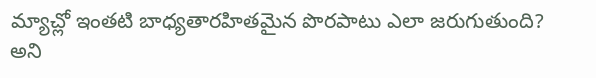మ్యాచ్లో ఇంతటి బాధ్యతారహితమైన పొరపాటు ఎలా జరుగుతుంది? అని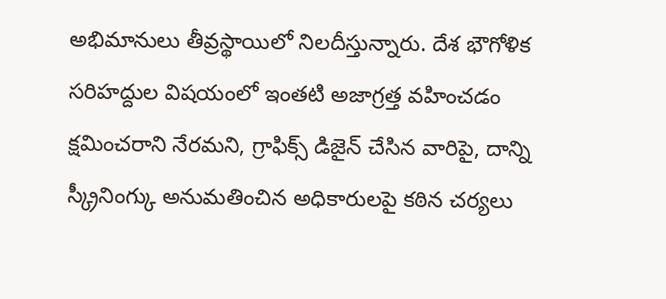అభిమానులు తీవ్రస్థాయిలో నిలదీస్తున్నారు. దేశ భౌగోళిక సరిహద్దుల విషయంలో ఇంతటి అజాగ్రత్త వహించడం క్షమించరాని నేరమని, గ్రాఫిక్స్ డిజైన్ చేసిన వారిపై, దాన్ని స్క్రీనింగ్కు అనుమతించిన అధికారులపై కఠిన చర్యలు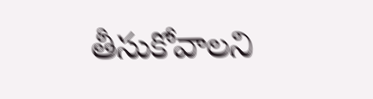తీసుకోవాలని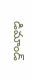డిమాండ్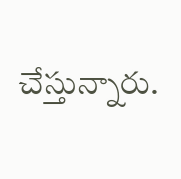చేస్తున్నారు.